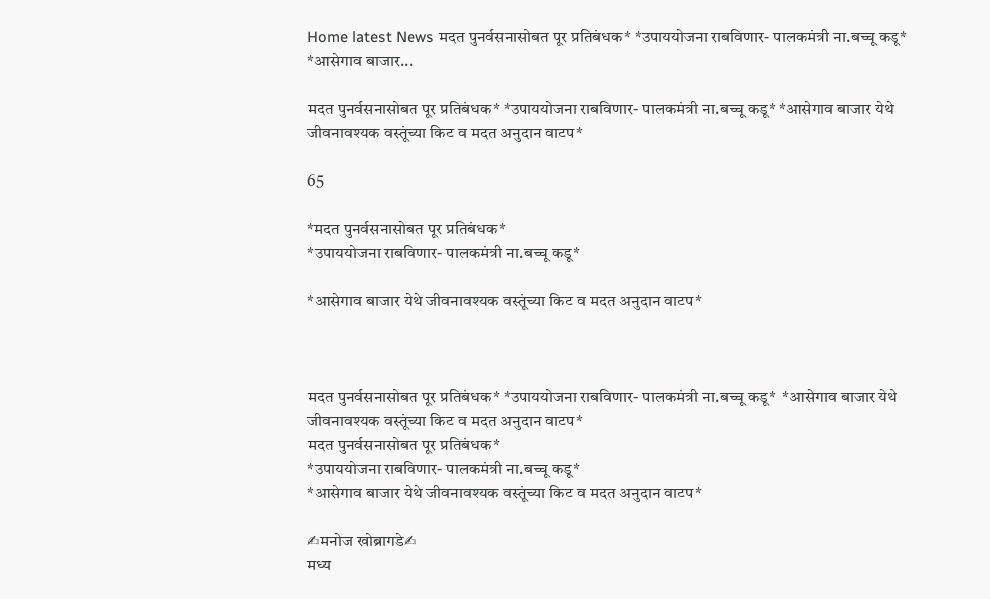Home latest News मदत पुनर्वसनासोबत पूर प्रतिबंधक* *उपाययोजना राबविणार- पालकमंत्री ना.बच्चू कडू* *आसेगाव बाजार...

मदत पुनर्वसनासोबत पूर प्रतिबंधक* *उपाययोजना राबविणार- पालकमंत्री ना.बच्चू कडू* *आसेगाव बाजार येथे जीवनावश्यक वस्तूंच्या किट व मदत अनुदान वाटप*

65

*मदत पुनर्वसनासोबत पूर प्रतिबंधक*
*उपाययोजना राबविणार- पालकमंत्री ना.बच्चू कडू*

*आसेगाव बाजार येथे जीवनावश्यक वस्तूंच्या किट व मदत अनुदान वाटप*



मदत पुनर्वसनासोबत पूर प्रतिबंधक* *उपाययोजना राबविणार- पालकमंत्री ना.बच्चू कडू*  *आसेगाव बाजार येथे जीवनावश्यक वस्तूंच्या किट व मदत अनुदान वाटप*
मदत पुनर्वसनासोबत पूर प्रतिबंधक*
*उपाययोजना राबविणार- पालकमंत्री ना.बच्चू कडू*
*आसेगाव बाजार येथे जीवनावश्यक वस्तूंच्या किट व मदत अनुदान वाटप*

✍मनोज खोब्रागडे✍
मध्य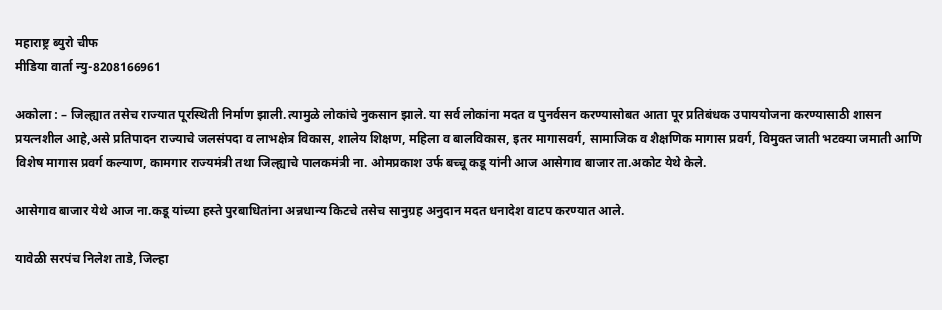महाराष्ट्र ब्युरो चीफ
मीडिया वार्ता न्यु-8208166961

अकोला : – जिल्ह्यात तसेच राज्यात पूरस्थिती निर्माण झाली.त्यामुळे लोकांचे नुकसान झाले. या सर्व लोकांना मदत व पुनर्वसन करण्यासोबत आता पूर प्रतिबंधक उपाययोजना करण्यासाठी शासन प्रयत्नशील आहे,असे प्रतिपादन राज्याचे जलसंपदा व लाभक्षेत्र विकास, शालेय शिक्षण, महिला व बालविकास, इतर मागासवर्ग, सामाजिक व शैक्षणिक मागास प्रवर्ग, विमुक्त जाती भटक्या जमाती आणि विशेष मागास प्रवर्ग कल्याण, कामगार राज्यमंत्री तथा जिल्ह्याचे पालकमंत्री ना. ओमप्रकाश उर्फ बच्चू कडू यांनी आज आसेगाव बाजार ता.अकोट येथे केले.

आसेगाव बाजार येथे आज ना.कडू यांच्या हस्ते पुरबाधितांना अन्नधान्य किटचे तसेच सानुग्रह अनुदान मदत धनादेश वाटप करण्यात आले.

यावेळी सरपंच निलेश ताडे, जिल्हा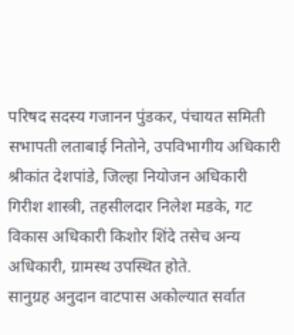परिषद सदस्य गजानन पुंडकर, पंचायत समिती सभापती लताबाई नितोने, उपविभागीय अधिकारी श्रीकांत देशपांडे, जिल्हा नियोजन अधिकारी गिरीश शास्त्री, तहसीलदार निलेश मडके, गट विकास अधिकारी किशोर शिंदे तसेच अन्य अधिकारी, ग्रामस्थ उपस्थित होते.
सानुग्रह अनुदान वाटपास अकोल्यात सर्वात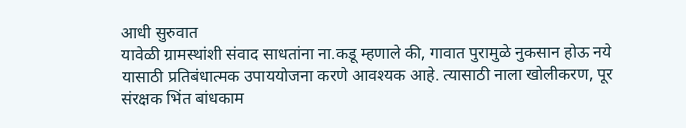आधी सुरुवात
यावेळी ग्रामस्थांशी संवाद साधतांना ना.कडू म्हणाले की, गावात पुरामुळे नुकसान होऊ नये यासाठी प्रतिबंधात्मक उपाययोजना करणे आवश्यक आहे. त्यासाठी नाला खोलीकरण, पूर संरक्षक भिंत बांधकाम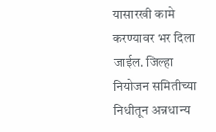यासारखी कामे करण्यावर भर दिला जाईल. जिल्हा नियोजन समितीच्या निधीतून अन्नधान्य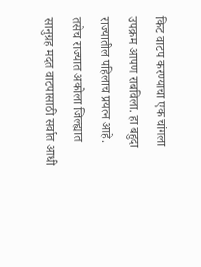किट वाटप करण्याचा एक चांगला उपक्रम आपण राबविला. हा बहुदा राज्यातील पहिलाच प्रयत्न आहे. तसेच राज्यात अकोला जिल्ह्यात सानुग्रह मदत वाटपासाठी सर्वात आधी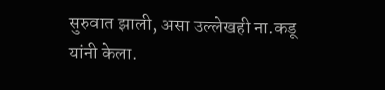सुरुवात झाली, असा उल्लेखही ना.कडू यांनी केला.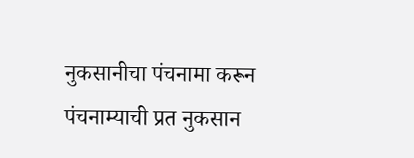नुकसानीचा पंचनामा करून पंचनाम्याची प्रत नुकसान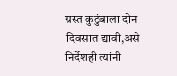ग्रस्त कुटुंबाला दोन दिवसात द्यावी,असे निर्देशही त्यांनी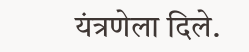यंत्रणेला दिले.